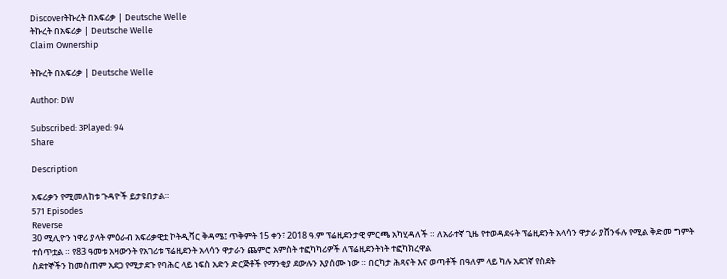Discoverትኩረት በአፍሪቃ | Deutsche Welle
ትኩረት በአፍሪቃ | Deutsche Welle
Claim Ownership

ትኩረት በአፍሪቃ | Deutsche Welle

Author: DW

Subscribed: 3Played: 94
Share

Description

አፍሪቃን የሚመለከቱ ጉዳዮች ይታዩበታል።
571 Episodes
Reverse
30 ሚሊዮን ነዋሪ ያላት ምዕራብ አፍሪቃዊቷ ኮትዲቫር ቅዳሜ፤ ጥቅምት 15 ቀን፣ 2018 ዓ.ም ፕሬዚደንታዊ ምርጫ አካሂዳለች ። ለአራተኛ ጊዜ የተወዳደሩት ፕሬዚደንት አላሳን ዋታራ ያሸንፋሉ የሚል ቅድመ ግምት ተሰጥቷል ። የ83 ዓመቱ አዛውንት የአገሪቱ ፕሬዚደንት አላሳን ዋታራን ጨምሮ አምስት ተፎካካሪዎች ለፕሬዚደንትነት ተፎካክረዋል
ስደተኞችን ከመስጠም አደጋ የሚታደጉ የባሕር ላይ ነፍስ አድን ድርጅቶች የማንቂያ ደውሉን እያሰሙ ነው ። በርካታ ሕጻናት እና ወጣቶች በዓለም ላይ ካሉ አደገኛ የስደት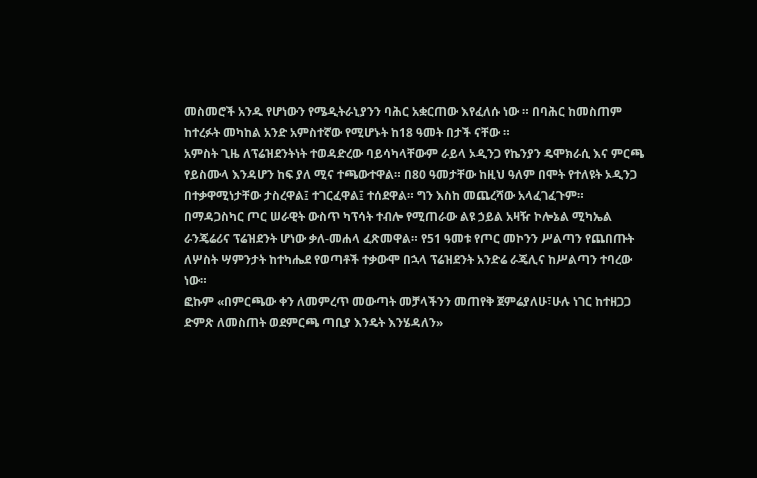መስመሮች አንዱ የሆነውን የሜዲትራኒያንን ባሕር አቋርጠው እየፈለሱ ነው ። በባሕር ከመስጠም ከተረፉት መካከል አንድ አምስተኛው የሚሆኑት ከ18 ዓመት በታች ናቸው ።
አምስት ጊዜ ለፕሬዝደንትነት ተወዳድረው ባይሳካላቸውም ራይላ ኦዲንጋ የኬንያን ዴሞክራሲ እና ምርጫ የይስሙላ እንዳሆን ከፍ ያለ ሚና ተጫውተዋል። በ80 ዓመታቸው ከዚህ ዓለም በሞት የተለዩት ኦዲንጋ በተቃዋሚነታቸው ታስረዋል፤ ተገርፈዋል፤ ተሰደዋል። ግን እስከ መጨረሻው አላፈገፈጉም። በማዳጋስካር ጦር ሠራዊት ውስጥ ካፕሳት ተብሎ የሚጠራው ልዩ ኃይል አዛዥ ኮሎኔል ሚካኤል ራንጄሬሪና ፕሬዝደንት ሆነው ቃለ-መሐላ ፈጽመዋል። የ51 ዓመቱ የጦር መኮንን ሥልጣን የጨበጡት ለሦስት ሣምንታት ከተካሔደ የወጣቶች ተቃውሞ በኋላ ፕሬዝደንት አንድሬ ራጄሊና ከሥልጣን ተባረው ነው።
ፎኩም «በምርጫው ቀን ለመምረጥ መውጣት መቻላችንን መጠየቅ ጀምሬያለሁ፣ሁሉ ነገር ከተዘጋጋ ድምጽ ለመስጠት ወደምርጫ ጣቢያ እንዴት እንሄዳለን»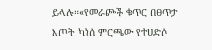ይላሉ።«የመራጮች ቁጥር በፀጥታ እጦት ካነሰ ምርጫው የተሀድሶ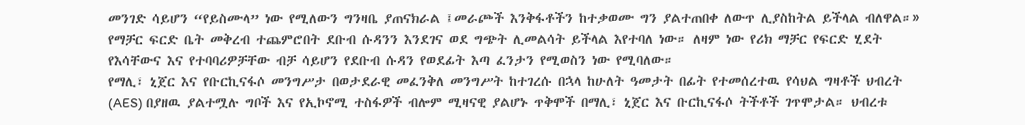መንገድ ሳይሆን “የይስሙላ” ነው የሚለውን ግንዛቤ ያጠናክራል ፤መራጮች እንቅፋቶችን ከተቃወሙ ግን ያልተጠበቀ ለውጥ ሊያስከትል ይችላል ብለዋል።»
የማቻር ፍርድ ቤት መቅረብ ተጨምሮበት ደቡብ ሱዳንን እንደገና ወደ ግጭት ሊመልሳት ይችላል እየተባለ ነው። ለዛም ነው የሪክ ማቻር የፍርድ ሂደት የእሳቸውና እና የተባባሪዎቻቸው ብቻ ሳይሆን የደቡብ ሱዳን የወደፊት እጣ ፈንታን የሚወስን ነው የሚባለው።
የማሊ፣ ኒጀር እና የቡርኪናፋሶ መንግሥታ በወታደራዊ መፈንቅለ መንግሥት ከተገረሱ በኋላ ከሁለት ዓመታት በፊት የተመሰረተዉ የሳህል ግዛቶች ህብረት (AES) በያዘዉ ያልተሟሉ ግቦች እና የኢኮኖሚ ተስፋዎች ብሎም ሚዛናዊ ያልሆኑ ጥቅሞች በማሊ፣ ኒጀር እና ቡርኪናፋሶ ትችቶች ገጥሞታል። ህብረቱ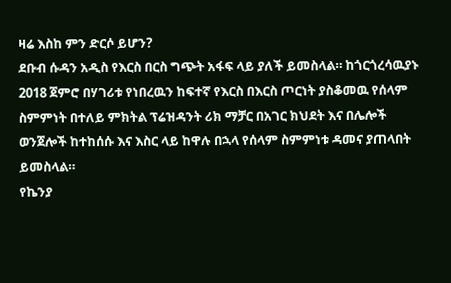ዛሬ እስከ ምን ድርሶ ይሆን?
ደቡብ ሱዳን አዲስ የእርስ በርስ ግጭት አፋፍ ላይ ያለች ይመስላል። ከጎርጎረሳዉያኑ 2018 ጀምሮ በሃገሪቱ የነበረዉን ከፍተኛ የእርስ በእርስ ጦርነት ያስቆመዉ የሰላም ስምምነት በተለይ ምክትል ፕሬዝዳንት ሪክ ማቻር በአገር ክህደት እና በሌሎች ወንጀሎች ከተከሰሱ እና እስር ላይ ከዋሉ በኋላ የሰላም ስምምነቱ ዳመና ያጠላበት ይመስላል።
የኬንያ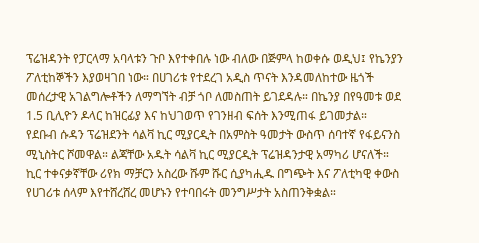ፕሬዝዳንት የፓርላማ አባላቱን ጉቦ እየተቀበሉ ነው ብለው በጅምላ ከወቀሱ ወዲህ፤ የኬንያን ፖለቲከኞችን እያወዛገበ ነው። በሀገሪቱ የተደረገ አዲስ ጥናት እንዳመለከተው ዜጎች መሰረታዊ አገልግሎቶችን ለማግኘት ብቻ ጎቦ ለመስጠት ይገደዳሉ። በኬንያ በየዓመቱ ወደ 1.5 ቢሊዮን ዶላር ከዝርፊያ እና ከህገወጥ የገንዘብ ፍሰት እንሚጠፋ ይገመታል።
የደቡብ ሱዳን ፕሬዝደንት ሳልቫ ኪር ሚያርዲት በአምስት ዓመታት ውስጥ ሰባተኛ የፋይናንስ ሚኒስትር ሾመዋል። ልጃቸው አዱት ሳልቫ ኪር ሚያርዲት ፕሬዝዳንታዊ አማካሪ ሆናለች። ኪር ተቀናቃኛቸው ሪየክ ማቻርን አስረው ሹም ሹር ሲያካሒዱ በግጭት እና ፖለቲካዊ ቀውስ የሀገሪቱ ሰላም እየተሸረሸረ መሆኑን የተባበሩት መንግሥታት አስጠንቅቋል።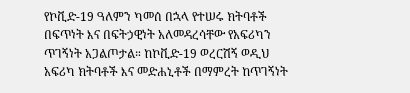የኮቪድ-19 ዓለምን ካመሰ በኋላ የተሠሩ ክትባቶች በፍጥነት እና በፍትኃዊነት አለመዳረሳቸው የአፍሪካን ጥገኝነት አጋልጦታል። ከኮቪድ-19 ወረርሽኝ ወዲህ አፍሪካ ክትባቶች እና መድሐኒቶች በማምረት ከጥገኝነት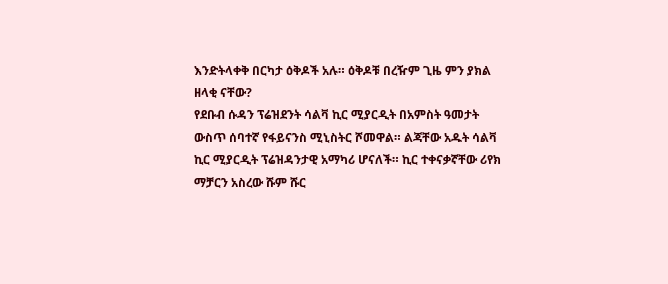እንድትላቀቅ በርካታ ዕቅዶች አሉ። ዕቅዶቹ በረዥም ጊዜ ምን ያክል ዘላቂ ናቸው?
የደቡብ ሱዳን ፕሬዝደንት ሳልቫ ኪር ሚያርዲት በአምስት ዓመታት ውስጥ ሰባተኛ የፋይናንስ ሚኒስትር ሾመዋል። ልጃቸው አዱት ሳልቫ ኪር ሚያርዲት ፕሬዝዳንታዊ አማካሪ ሆናለች። ኪር ተቀናቃኛቸው ሪየክ ማቻርን አስረው ሹም ሹር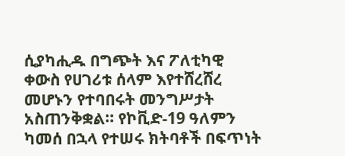ሲያካሒዱ በግጭት እና ፖለቲካዊ ቀውስ የሀገሪቱ ሰላም እየተሸረሸረ መሆኑን የተባበሩት መንግሥታት አስጠንቅቋል። የኮቪድ-19 ዓለምን ካመሰ በኋላ የተሠሩ ክትባቶች በፍጥነት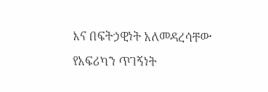እና በፍትኃዊነት አለመዳረሳቸው የአፍሪካን ጥገኝነት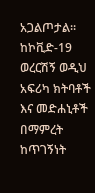አጋልጦታል። ከኮቪድ-19 ወረርሽኝ ወዲህ አፍሪካ ክትባቶች እና መድሐኒቶች በማምረት ከጥገኝነት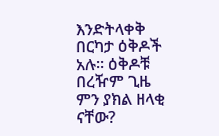እንድትላቀቅ በርካታ ዕቅዶች አሉ። ዕቅዶቹ በረዥም ጊዜ ምን ያክል ዘላቂ ናቸው?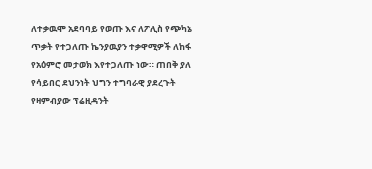ለተቃዉሞ አደባባይ የወጡ እና ለፖሊስ የጭካኔ ጥቃት የተጋለጡ ኬንያዉያን ተቃዋሚዎች ለከፋ የአዕምሮ መታወክ እየተጋለጡ ነው። ጠበቅ ያለ የሳይበር ደህንነት ህግን ተግባራዊ ያደረጉት የዛምብያው ፕሬዚዳንት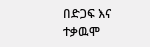በድጋፍ እና ተቃዉሞ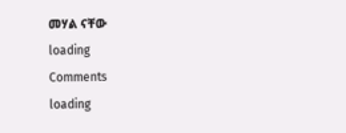መሃል ናቸው
loading
Comments
loading